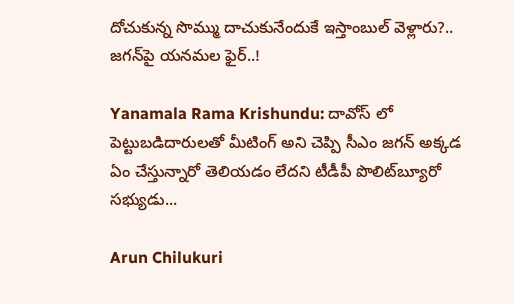దోచుకున్న సొమ్ము దాచుకునేందుకే ఇస్తాంబుల్‌ వెళ్లారు?.. జగన్‌పై యనమల ఫైర్..!

Yanamala Rama Krishundu: దావోస్ లో పెట్టుబడిదారులతో మీటింగ్ అని చెప్పి సీఎం జగన్ అక్కడ ఏం చేస్తున్నారో తెలియడం లేదని టీడీపీ పొలిట్‌బ్యూరో సభ్యుడు...

Arun Chilukuri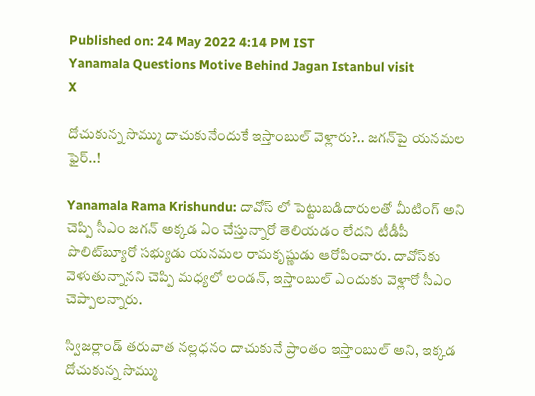Published on: 24 May 2022 4:14 PM IST
Yanamala Questions Motive Behind Jagan Istanbul visit
X

దోచుకున్న సొమ్ము దాచుకునేందుకే ఇస్తాంబుల్‌ వెళ్లారు?.. జగన్‌పై యనమల ఫైర్..!

Yanamala Rama Krishundu: దావోస్ లో పెట్టుబడిదారులతో మీటింగ్ అని చెప్పి సీఎం జగన్ అక్కడ ఏం చేస్తున్నారో తెలియడం లేదని టీడీపీ పొలిట్‌బ్యూరో సభ్యుడు యనమల రామకృష్ణుడు ఆరోపించారు. దావోస్‌కు వెళుతున్నానని చెప్పి మధ్యలో లండన్, ఇస్తాంబుల్ ఎందుకు వెళ్లారో సీఎం చెప్పాలన్నారు.

స్విజర్లాండ్ తరువాత నల్లధనం దాచుకునే ప్రాంతం ఇస్తాంబుల్ అని, ఇక్కడ దోచుకున్న సొమ్ము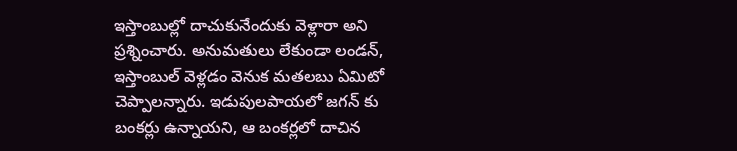ఇస్తాంబుల్లో దాచుకునేందుకు వెళ్లారా అని ప్రశ్నించారు. అనుమతులు లేకుండా లండన్, ఇస్తాంబుల్ వెళ్లడం వెనుక మతలబు ఏమిటో చెప్పాలన్నారు. ఇడుపులపాయలో జగన్ కు బంకర్లు ఉన్నాయని, ఆ బంకర్లలో దాచిన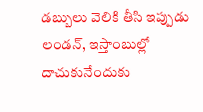డబ్బులు వెలికి తీసి ఇప్పుడు లండన్, ఇస్తాంబుల్లో దాచుకునేందుకు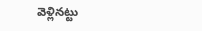వెళ్లినట్టు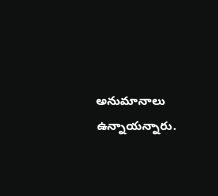అనుమానాలు ఉన్నాయన్నారు.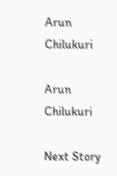Arun Chilukuri

Arun Chilukuri

Next Story